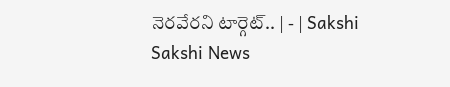నెరవేరని టార్గెట్‌.. | - | Sakshi
Sakshi News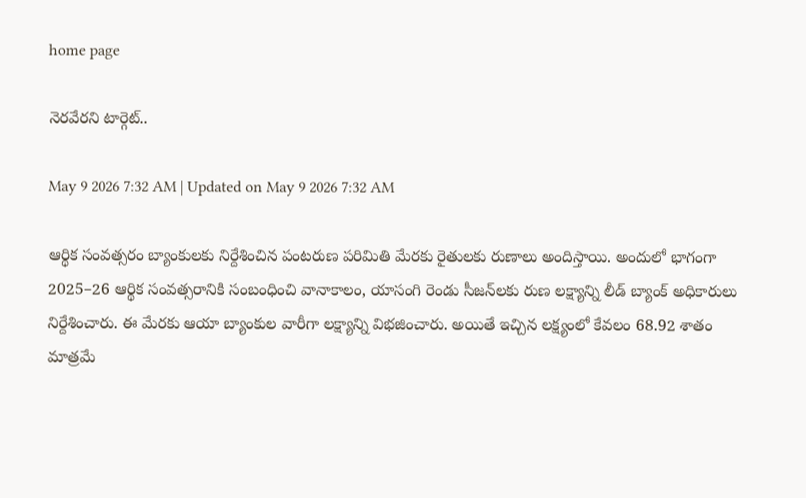home page

నెరవేరని టార్గెట్‌..

May 9 2026 7:32 AM | Updated on May 9 2026 7:32 AM

ఆర్థిక సంవత్సరం బ్యాంకులకు నిర్దేశించిన పంటరుణ పరిమితి మేరకు రైతులకు రుణాలు అందిస్తాయి. అందులో భాగంగా 2025–26 ఆర్థిక సంవత్సరానికి సంబంధించి వానాకాలం, యాసంగి రెండు సీజన్‌లకు రుణ లక్ష్యాన్ని లీడ్‌ బ్యాంక్‌ అధికారులు నిర్దేశించారు. ఈ మేరకు ఆయా బ్యాంకుల వారీగా లక్ష్యాన్ని విభజించారు. అయితే ఇచ్చిన లక్ష్యంలో కేవలం 68.92 శాతం మాత్రమే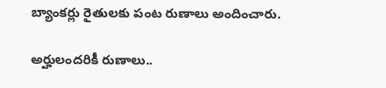బ్యాంకర్లు రైతులకు పంట రుణాలు అందించారు.

అర్హులందరికీ రుణాలు..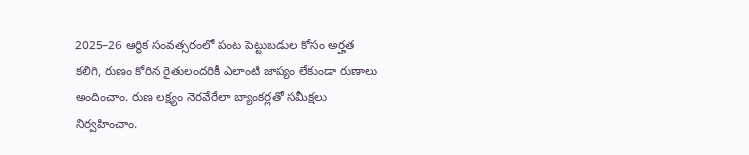2025–26 ఆర్థిక సంవత్సరంలో పంట పెట్టుబడుల కోసం అర్హత కలిగి, రుణం కోరిన రైతులందరికీ ఎలాంటి జాప్యం లేకుండా రుణాలు అందించాం. రుణ లక్ష్యం నెరవేరేలా బ్యాంకర్లతో సమీక్షలు నిర్వహించాం.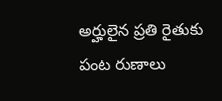అర్హులైన ప్రతి రైతుకు పంట రుణాలు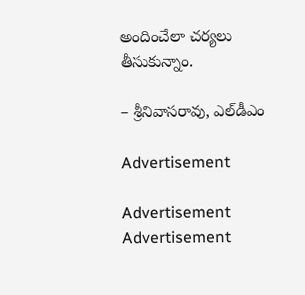అందించేలా చర్యలు తీసుకున్నాం.

– శ్రీనివాసరావు, ఎల్‌డీఎం

Advertisement

Advertisement
Advertisement